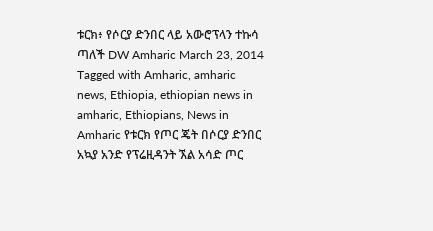ቱርክ፥ የሶርያ ድንበር ላይ አውሮፕላን ተኩሳ ጣለች DW Amharic March 23, 2014 Tagged with Amharic, amharic news, Ethiopia, ethiopian news in amharic, Ethiopians, News in Amharic የቱርክ የጦር ጄት በሶርያ ድንበር አኳያ አንድ የፕሬዚዳንት ኧል አሳድ ጦር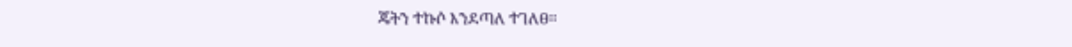ጄትን ተኩሶ እንደጣለ ተገለፀ።